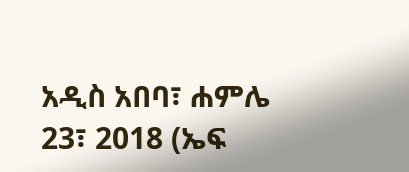አዲስ አበባ፣ ሐምሌ 23፣ 2018 (ኤፍ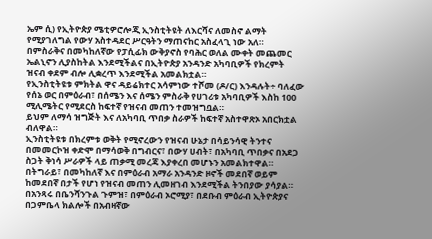ኤም ሲ) የኢትዮጵያ ሜቲዎሮሎጂ ኢንስቲትዩት ለእርሻና ለመስኖ ልማት የሚያገለግል የውሃ አስተዳደር ሥርዓትን ማጠናከር አስፈላጊ ነው አለ።
በምስራቅና በመካከለኛው የፓሲፊክ ውቅያኖስ የባሕር ወለል ሙቀት መጨመር ኤልኒኖን ሊያስከትል እንደሚችልና በኢትዮጵያ አንዳንድ አካባቢዎች የክረምት ዝናብ ቀደም ብሎ ሊቋረጥ እንደሚችል አመልክቷል።
የኢንስቲትዩቱ ምክትል ዋና ዳይሬክተር አሳምነው ተሾመ (ዶ/ር) እንዳሉት÷ ባለፈው የሰኔ ወር በምዕራብ፣ በሰሜን እና ሰሜን ምስራቅ የሀገሪቱ አካባቢዎች እስከ 100 ሚሊሜትር የሚደርስ ከፍተኛ የዝናብ መጠን ተመዝግቧል።
ይህም ለማሳ ዝግጅት እና ለአካባቢ ጥበቃ ስራዎች ከፍተኛ አስተዋጽኦ አበርክቷል ብለዋል።
ኢንስቲትዩቱ በክረምቱ ወቅት የሚኖረውን የዝናብ ሁኔታ በሳይንሳዊ ትንተና በመመርኮዝ ቀድሞ በማሳወቅ በግብርና፣ በውሃ ሀብት፣ በአካባቢ ጥበቃና በአደጋ ስጋት ቅነሳ ሥራዎች ላይ ጠቃሚ መረጃ እያቀረበ መሆኑን አመልክተዋል።
በትግራይ፣ በመካከለኛ እና በምዕራብ አማራ አንዳንድ ዞኖች መደበኛ ወይም ከመደበኛ በታች የሆነ የዝናብ መጠን ሊመዘገብ እንደሚችል ትንበያው ያሳያል።
በአንጻሩ በቤንሻንጉል ጉምዝ፣ በምዕራብ ኦሮሚያ፣ በደቡብ ምዕራብ ኢትዮጵያና በጋምቤላ ክልሎች በአብዛኛው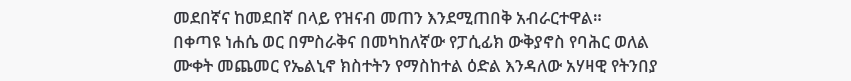መደበኛና ከመደበኛ በላይ የዝናብ መጠን እንደሚጠበቅ አብራርተዋል።
በቀጣዩ ነሐሴ ወር በምስራቅና በመካከለኛው የፓሲፊክ ውቅያኖስ የባሕር ወለል ሙቀት መጨመር የኤልኒኖ ክስተትን የማስከተል ዕድል እንዳለው አሃዛዊ የትንበያ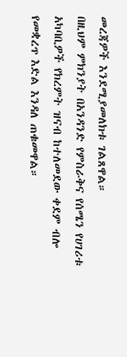መረጃዎች እንደሚያመለክቱ ገልጸዋል።
በዚህም ምክንያት በአንዳንድ የምስራቅና የሰሜን የሀገሪቱ አካባቢዎች የክረምት ዝናብ ከተለመደው ቀደም ብሎ የመቋረጥ እድል እንዳለ ጠቁመዋል።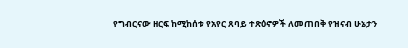የግብርናው ዘርፍ ከሚከሰቱ የአየር ጸባይ ተጽዕኖዎች ለመጠበቅ የዝናብ ሁኔታን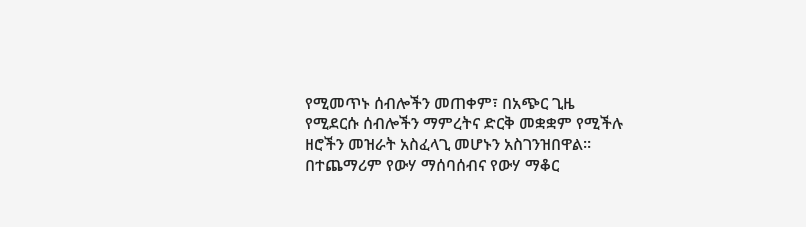የሚመጥኑ ሰብሎችን መጠቀም፣ በአጭር ጊዜ የሚደርሱ ሰብሎችን ማምረትና ድርቅ መቋቋም የሚችሉ ዘሮችን መዝራት አስፈላጊ መሆኑን አስገንዝበዋል።
በተጨማሪም የውሃ ማሰባሰብና የውሃ ማቆር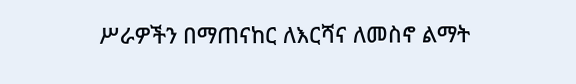ሥራዎችን በማጠናከር ለእርሻና ለመስኖ ልማት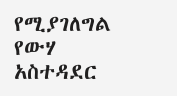የሚያገለግል የውሃ አስተዳደር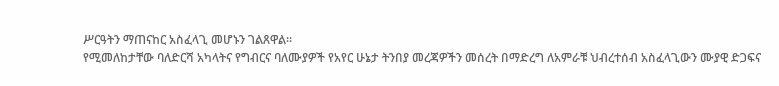ሥርዓትን ማጠናከር አስፈላጊ መሆኑን ገልጸዋል።
የሚመለከታቸው ባለድርሻ አካላትና የግብርና ባለሙያዎች የአየር ሁኔታ ትንበያ መረጃዎችን መሰረት በማድረግ ለአምራቹ ህብረተሰብ አስፈላጊውን ሙያዊ ድጋፍና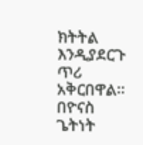ክትትል እንዲያደርጉ ጥሪ አቅርበዋል።
በዮናስ ጌትነት